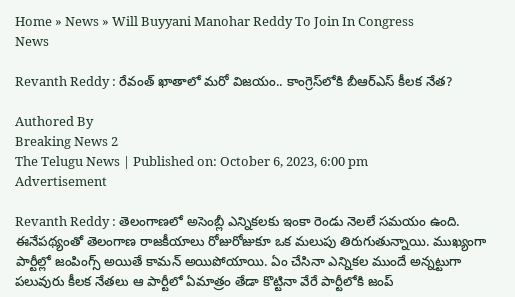Home » News » Will Buyyani Manohar Reddy To Join In Congress
News

Revanth Reddy : రేవంత్ ఖాతాలో మరో విజయం.. కాంగ్రెస్‌లోకి బీఆర్ఎస్ కీలక నేత?

Authored By
Breaking News 2
The Telugu News | Published on: October 6, 2023, 6:00 pm
Advertisement

Revanth Reddy : తెలంగాణలో అసెంబ్లీ ఎన్నికలకు ఇంకా రెండు నెలలే సమయం ఉంది. ఈనేపథ్యంతో తెలంగాణ రాజకీయాలు రోజురోజుకూ ఒక మలుపు తిరుగుతున్నాయి. ముఖ్యంగా పార్టీల్లో జంపింగ్స్ అయితే కామన్ అయిపోయాయి. ఏం చేసినా ఎన్నికల ముందే అన్నట్టుగా పలువురు కీలక నేతలు ఆ పార్టీలో ఏమాత్రం తేడా కొట్టినా వేరే పార్టీలోకి జంప్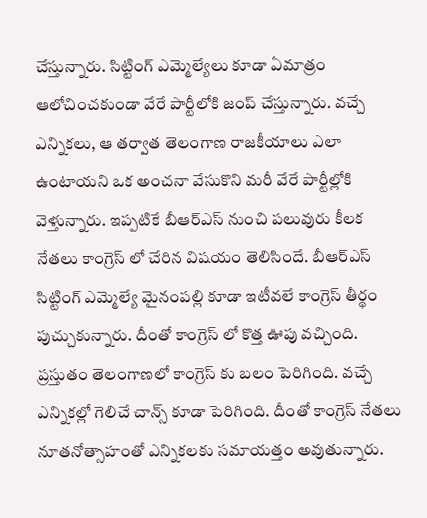చేస్తున్నారు. సిట్టింగ్ ఎమ్మెల్యేలు కూడా ఏమాత్రం ఆలోచించకుండా వేరే పార్టీలోకి జంప్ చేస్తున్నారు. వచ్చే ఎన్నికలు, ఆ తర్వాత తెలంగాణ రాజకీయాలు ఎలా ఉంటాయని ఒక అంచనా వేసుకొని మరీ వేరే పార్టీల్లోకి వెళ్తున్నారు. ఇప్పటికే బీఆర్ఎస్ నుంచి పలువురు కీలక నేతలు కాంగ్రెస్ లో చేరిన విషయం తెలిసిందే. బీఆర్ఎస్ సిట్టింగ్ ఎమ్మెల్యే మైనంపల్లి కూడా ఇటీవలే కాంగ్రెస్ తీర్థం పుచ్చుకున్నారు. దీంతో కాంగ్రెస్ లో కొత్త ఊపు వచ్చింది. ప్రస్తుతం తెలంగాణలో కాంగ్రెస్ కు బలం పెరిగింది. వచ్చే ఎన్నికల్లో గెలిచే చాన్స్ కూడా పెరిగింది. దీంతో కాంగ్రెస్ నేతలు నూతనోత్సాహంతో ఎన్నికలకు సమాయత్తం అవుతున్నారు.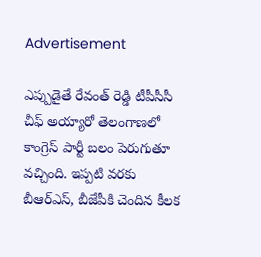Advertisement

ఎప్పుడైతే రేవంత్ రెడ్డి టీపీసీసీ చీఫ్ అయ్యారో తెలంగాణలో కాంగ్రెస్ పార్టీ బలం పెరుగుతూ వచ్చింది. ఇప్పటి వరకు బీఆర్ఎస్, బీజేపీకి చెందిన కీలక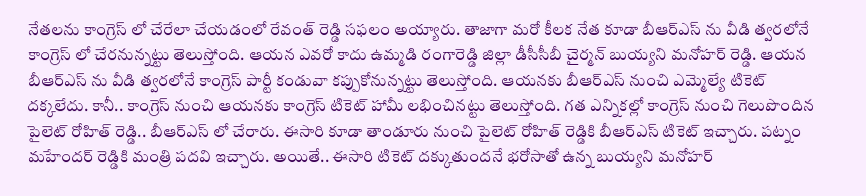నేతలను కాంగ్రెస్ లో చేరేలా చేయడంలో రేవంత్ రెడ్డి సఫలం అయ్యారు. తాజాగా మరో కీలక నేత కూడా బీఆర్ఎస్ ను వీడి త్వరలోనే కాంగ్రెస్ లో చేరనున్నట్టు తెలుస్తోంది. ఆయన ఎవరో కాదు ఉమ్మడి రంగారెడ్డి జిల్లా డీసీసీబీ చైర్మన్ బుయ్యని మనోహర్ రెడ్డి. ఆయన బీఆర్ఎస్ ను వీడి త్వరలోనే కాంగ్రెస్ పార్టీ కండువా కప్పుకోనున్నట్టు తెలుస్తోంది. ఆయనకు బీఆర్ఎస్ నుంచి ఎమ్మెల్యే టికెట్ దక్కలేదు. కానీ.. కాంగ్రెస్ నుంచి ఆయనకు కాంగ్రెస్ టికెట్ హామీ లభించినట్టు తెలుస్తోంది. గత ఎన్నికల్లో కాంగ్రెస్ నుంచి గెలుపొందిన పైలెట్ రోహిత్ రెడ్డి.. బీఆర్ఎస్ లో చేరారు. ఈసారి కూడా తాండూరు నుంచి పైలెట్ రోహిత్ రెడ్డికి బీఆర్ఎస్ టికెట్ ఇచ్చారు. పట్నం మహేందర్ రెడ్డికి మంత్రి పదవి ఇచ్చారు. అయితే.. ఈసారి టికెట్ దక్కుతుందనే భరోసాతో ఉన్న బుయ్యని మనోహర్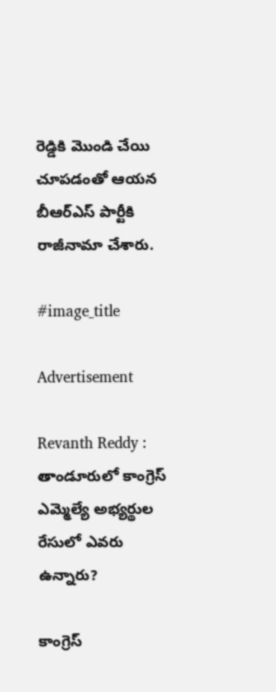రెడ్డికి మొండి చేయి చూపడంతో ఆయన బీఆర్ఎస్ పార్టీకి రాజీనామా చేశారు.

#image_title

Advertisement

Revanth Reddy : తాండూరులో కాంగ్రెస్ ఎమ్మెల్యే అభ్యర్థుల రేసులో ఎవరు ఉన్నారు?

కాంగ్రెస్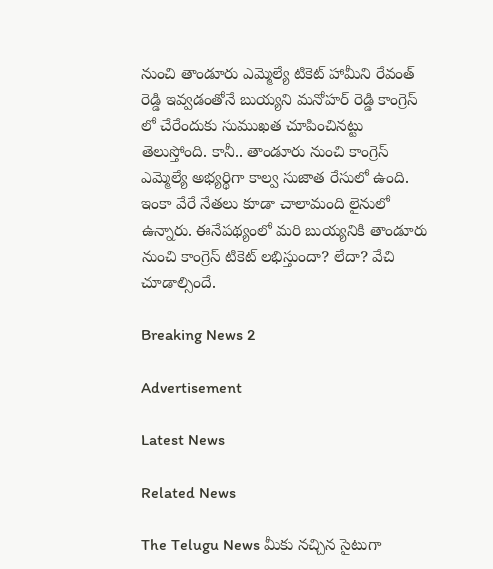నుంచి తాండూరు ఎమ్మెల్యే టికెట్ హామీని రేవంత్ రెడ్డి ఇవ్వడంతోనే బుయ్యని మనోహర్ రెడ్డి కాంగ్రెస్ లో చేరేందుకు సుముఖత చూపించినట్టు తెలుస్తోంది. కానీ.. తాండూరు నుంచి కాంగ్రెస్ ఎమ్మెల్యే అభ్యర్థిగా కాల్వ సుజాత రేసులో ఉంది. ఇంకా వేరే నేతలు కూడా చాలామంది లైనులో ఉన్నారు. ఈనేపథ్యంలో మరి బుయ్యనికి తాండూరు నుంచి కాంగ్రెస్ టికెట్ లభిస్తుందా? లేదా? వేచి చూడాల్సిందే.

Breaking News 2

Advertisement

Latest News

Related News

The Telugu News మీకు నచ్చిన సైటుగా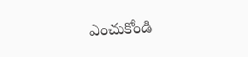ఎంచుకోండి